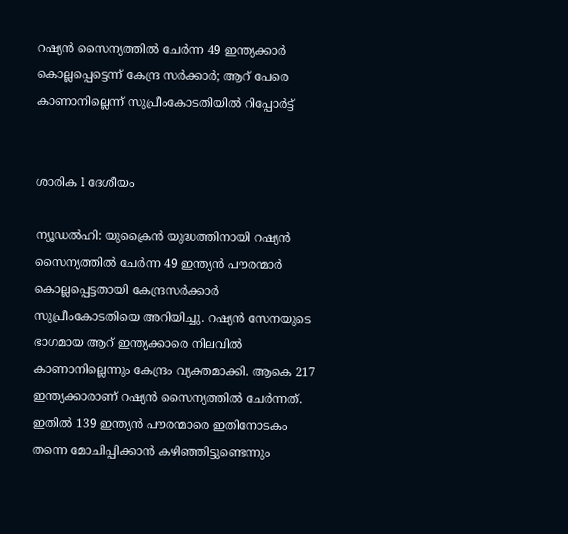റഷ്യൻ സൈന്യത്തിൽ ചേർന്ന 49 ഇന്ത്യക്കാർ കൊല്ലപ്പെട്ടെന്ന് കേന്ദ്ര സർക്കാർ; ആറ് പേരെ കാണാനില്ലെന്ന് സുപ്രീംകോടതിയിൽ റിപ്പോർട്ട്


ശാരിക l ദേശീയം

ന്യൂഡൽഹി: യുക്രൈൻ യുദ്ധത്തിനായി റഷ്യൻ സൈന്യത്തിൽ ചേർന്ന 49 ഇന്ത്യൻ പൗരന്മാർ കൊല്ലപ്പെട്ടതായി കേന്ദ്രസർക്കാർ സുപ്രീംകോടതിയെ അറിയിച്ചു. റഷ്യൻ സേനയുടെ ഭാഗമായ ആറ് ഇന്ത്യക്കാരെ നിലവിൽ കാണാനില്ലെന്നും കേന്ദ്രം വ്യക്തമാക്കി. ആകെ 217 ഇന്ത്യക്കാരാണ് റഷ്യൻ സൈന്യത്തിൽ ചേർന്നത്. ഇതിൽ 139 ഇന്ത്യൻ പൗരന്മാരെ ഇതിനോടകം തന്നെ മോചിപ്പിക്കാൻ കഴിഞ്ഞിട്ടുണ്ടെന്നും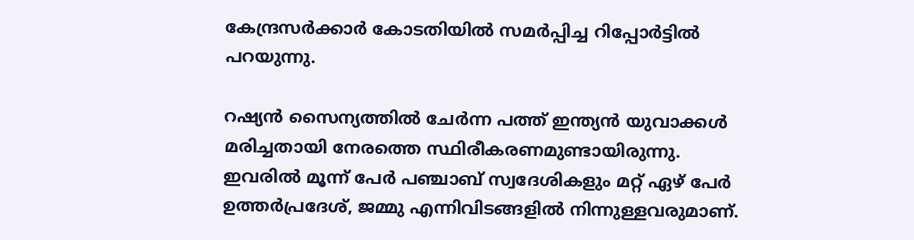കേന്ദ്രസർക്കാർ കോടതിയിൽ സമർപ്പിച്ച റിപ്പോർട്ടിൽ പറയുന്നു.

റഷ്യൻ സൈന്യത്തിൽ ചേർന്ന പത്ത് ഇന്ത്യൻ യുവാക്കൾ മരിച്ചതായി നേരത്തെ സ്ഥിരീകരണമുണ്ടായിരുന്നു. ഇവരിൽ മൂന്ന് പേർ പഞ്ചാബ് സ്വദേശികളും മറ്റ് ഏഴ് പേർ ഉത്തർപ്രദേശ്, ജമ്മു എന്നിവിടങ്ങളിൽ നിന്നുള്ളവരുമാണ്.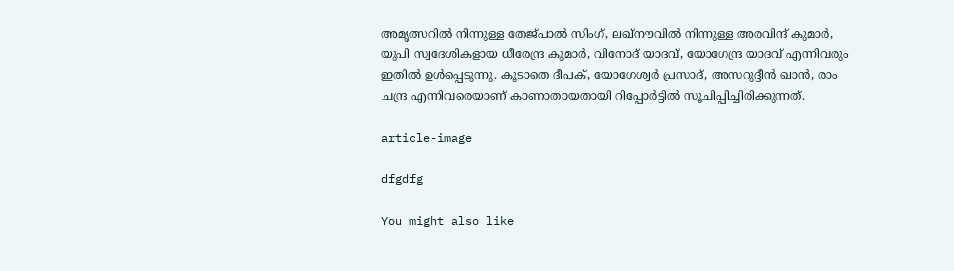അമൃത്സറിൽ നിന്നുള്ള തേജ്പാൽ സിംഗ്, ലഖ്‌നൗവിൽ നിന്നുള്ള അരവിന്ദ് കുമാർ, യുപി സ്വദേശികളായ ധീരേന്ദ്ര കുമാർ, വിനോദ് യാദവ്, യോഗേന്ദ്ര യാദവ് എന്നിവരും ഇതിൽ ഉൾപ്പെടുന്നു. കൂടാതെ ദീപക്, യോഗേശ്വർ പ്രസാദ്, അസറുദ്ദീൻ ഖാൻ, രാം ചന്ദ്ര എന്നിവരെയാണ് കാണാതായതായി റിപ്പോർട്ടിൽ സൂചിപ്പിച്ചിരിക്കുന്നത്.

article-image

dfgdfg

You might also like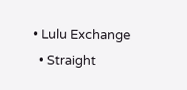• Lulu Exchange
  • Straight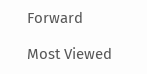Forward

Most Viewed